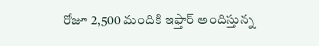రోజూ 2,500 మందికి ఇఫ్తార్ అందిస్తున్న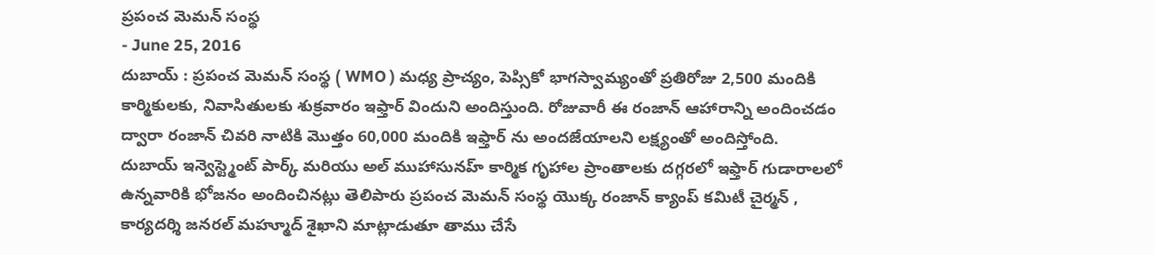ప్రపంచ మెమన్ సంస్థ
- June 25, 2016
దుబాయ్ : ప్రపంచ మెమన్ సంస్థ ( WMO ) మధ్య ప్రాచ్యం, పెప్సికో భాగస్వామ్యంతో ప్రతిరోజు 2,500 మందికి కార్మికులకు, నివాసితులకు శుక్రవారం ఇఫ్తార్ విందుని అందిస్తుంది. రోజువారీ ఈ రంజాన్ ఆహారాన్ని అందించడం ద్వారా రంజాన్ చివరి నాటికి మొత్తం 60,000 మందికి ఇఫ్తార్ ను అందజేయాలని లక్ష్యంతో అందిస్తోంది.
దుబాయ్ ఇన్వెస్ట్మెంట్ పార్క్ మరియు అల్ ముహాసునహ్ కార్మిక గృహాల ప్రాంతాలకు దగ్గరలో ఇఫ్తార్ గుడారాలలో ఉన్నవారికి భోజనం అందించినట్లు తెలిపారు ప్రపంచ మెమన్ సంస్థ యొక్క రంజాన్ క్యాంప్ కమిటీ చైర్మన్ , కార్యదర్శి జనరల్ మహ్మూద్ శైఖాని మాట్లాడుతూ తాము చేసే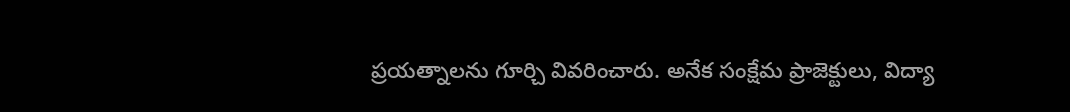ప్రయత్నాలను గూర్చి వివరించారు. అనేక సంక్షేమ ప్రాజెక్టులు, విద్యా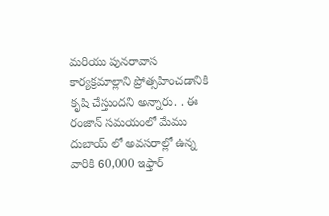మరియు పునరావాస కార్యక్రమాల్లాని ప్రోత్సహించడానికి కృషి చేస్తుందని అన్నారు. . ఈ రంజాన్ సమయంలో మేము దుబాయ్ లో అవసరాల్లో ఉన్న వారికి 60,000 ఇఫ్తార్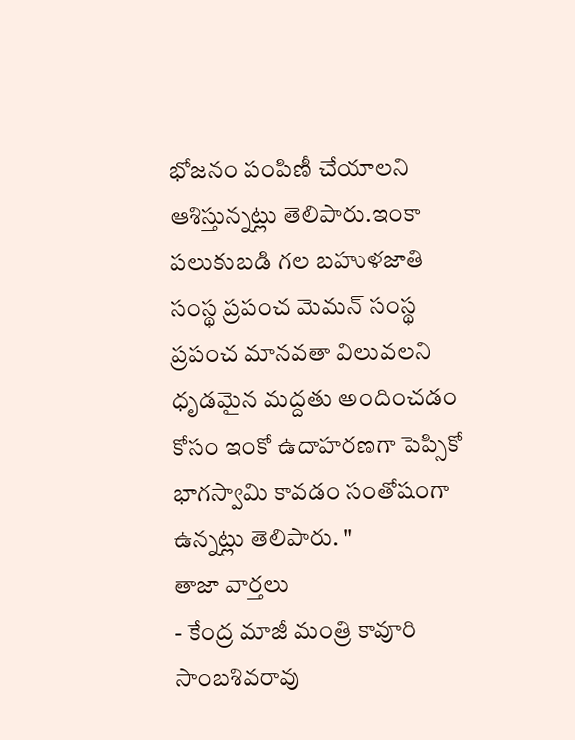భోజనం పంపిణీ చేయాలని ఆశిస్తున్నట్లు తెలిపారు.ఇంకా పలుకుబడి గల బహుళజాతి సంస్థ ప్రపంచ మెమన్ సంస్థ ప్రపంచ మానవతా విలువలని ధృడమైన మద్దతు అందించడం కోసం ఇంకో ఉదాహరణగా పెప్సికో భాగస్వామి కావడం సంతోషంగా ఉన్నట్లు తెలిపారు. "
తాజా వార్తలు
- కేంద్ర మాజీ మంత్రి కావూరి సాంబశివరావు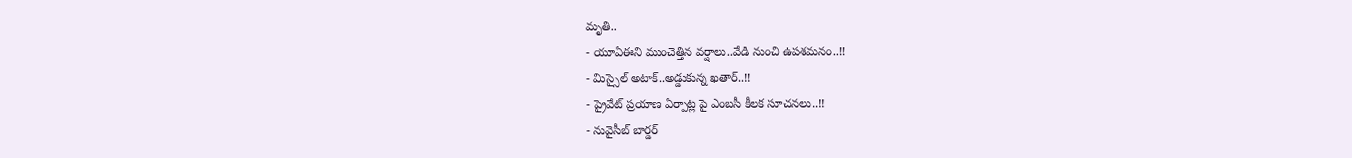మృతి..
- యూఏఈని ముంచెత్తిన వర్షాలు..వేడి నుంచి ఉపశమనం..!!
- మిస్సైల్ అటాక్..అడ్డుకున్న ఖతార్..!!
- ప్రైవేట్ ప్రయాణ ఏర్పాట్ల పై ఎంబసీ కీలక సూచనలు..!!
- నువైసీబ్ బార్డర్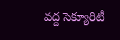వద్ద సెక్యూరిటీ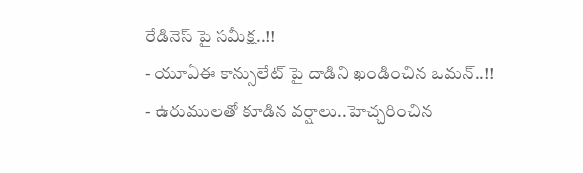రేడినెస్ పై సమీక్ష..!!
- యూఏఈ కాన్సులేట్ పై దాడిని ఖండించిన ఒమన్..!!
- ఉరుములతో కూడిన వర్షాలు..హెచ్చరించిన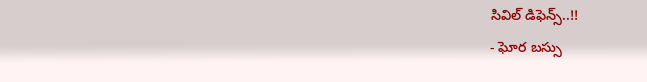సివిల్ డిఫెన్స్..!!
- ఘోర బస్సు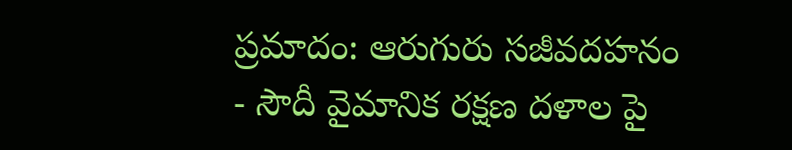ప్రమాదం: ఆరుగురు సజీవదహనం
- సౌదీ వైమానిక రక్షణ దళాల పై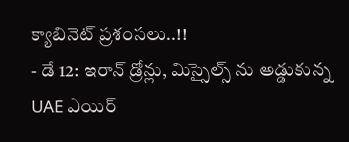క్యాబినెట్ ప్రశంసలు..!!
- డే 12: ఇరాన్ డ్రోన్లు, మిస్సైల్స్ ను అడ్డుకున్న UAE ఎయిర్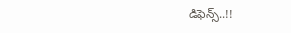డిఫెన్స్..!!